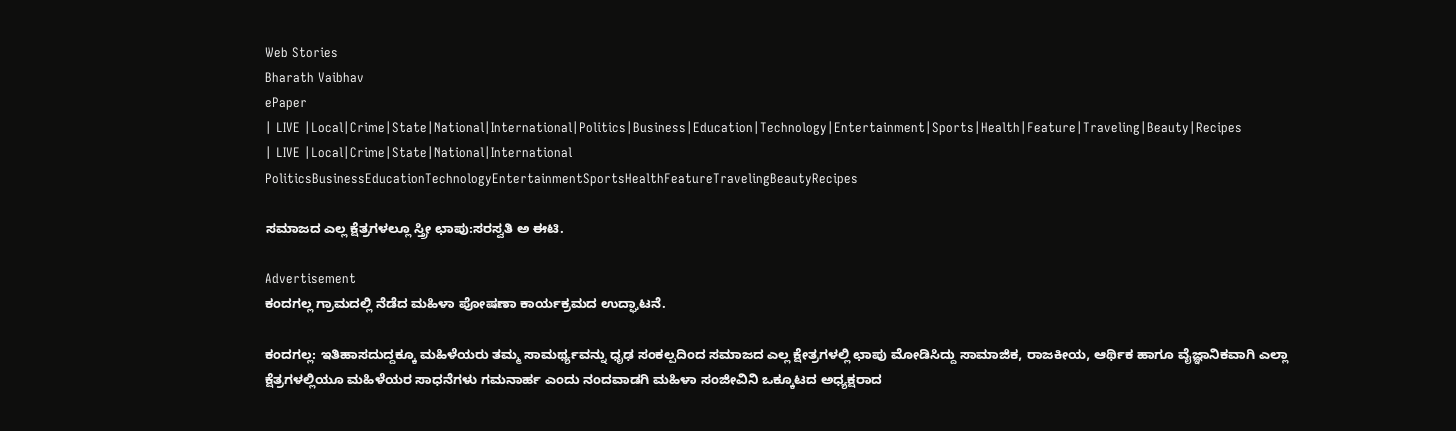Web Stories
Bharath Vaibhav
ePaper
| LIVE |Local|Crime|State|National|International|Politics|Business|Education|Technology|Entertainment|Sports|Health|Feature|Traveling|Beauty|Recipes
| LIVE |Local|Crime|State|National|International
PoliticsBusinessEducationTechnologyEntertainmentSportsHealthFeatureTravelingBeautyRecipes

ಸಮಾಜದ ಎಲ್ಲ ಕ್ಷೆತ್ರಗಳಲ್ಲೂ ಸ್ತ್ರೀ ಛಾಪು:ಸರಸ್ವತಿ ಅ ಈಟಿ.

Advertisement
ಕಂದಗಲ್ಲ ಗ್ರಾಮದಲ್ಲಿ ನೆಡೆದ ಮಹಿಳಾ ಪೋಷಣಾ ಕಾರ್ಯಕ್ರಮದ ಉದ್ಘಾಟನೆ.

ಕಂದಗಲ್ಲ: ಇತಿಹಾಸದುದ್ದಕ್ಕೂ ಮಹಿಳೆಯರು ತಮ್ಮ ಸಾಮರ್ಥ್ಯವನ್ನು ಧೃಢ ಸಂಕಲ್ಪದಿಂದ ಸಮಾಜದ ಎಲ್ಲ ಕ್ಷೇತ್ರಗಳಲ್ಲಿ ಛಾಪು ಮೋಡಿಸಿದ್ದು ಸಾಮಾಜಿಕ, ರಾಜಕೀಯ, ಆರ್ಥಿಕ ಹಾಗೂ ವೈಜ್ಞಾನಿಕವಾಗಿ ಎಲ್ಲಾ ಕ್ಷೆತ್ರಗಳಲ್ಲಿಯೂ ಮಹಿಳೆಯರ ಸಾಧನೆಗಳು ಗಮನಾರ್ಹ ಎಂದು ನಂದವಾಡಗಿ ಮಹಿಳಾ ಸಂಜೀವಿನಿ ಒಕ್ಕೂಟದ ಅಧ್ಯಕ್ಷರಾದ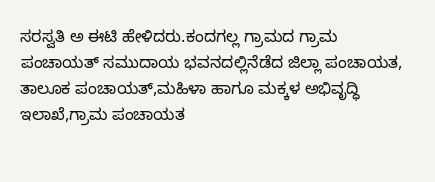ಸರಸ್ವತಿ ಅ ಈಟಿ ಹೇಳಿದರು.ಕಂದಗಲ್ಲ ಗ್ರಾಮದ ಗ್ರಾಮ ಪಂಚಾಯತ್ ಸಮುದಾಯ ಭವನದಲ್ಲಿನೆಡೆದ ಜಿಲ್ಲಾ ಪಂಚಾಯತ, ತಾಲೂಕ ಪಂಚಾಯತ್,ಮಹಿಳಾ ಹಾಗೂ ಮಕ್ಕಳ ಅಭಿವೃದ್ಧಿ ಇಲಾಖೆ,ಗ್ರಾಮ ಪಂಚಾಯತ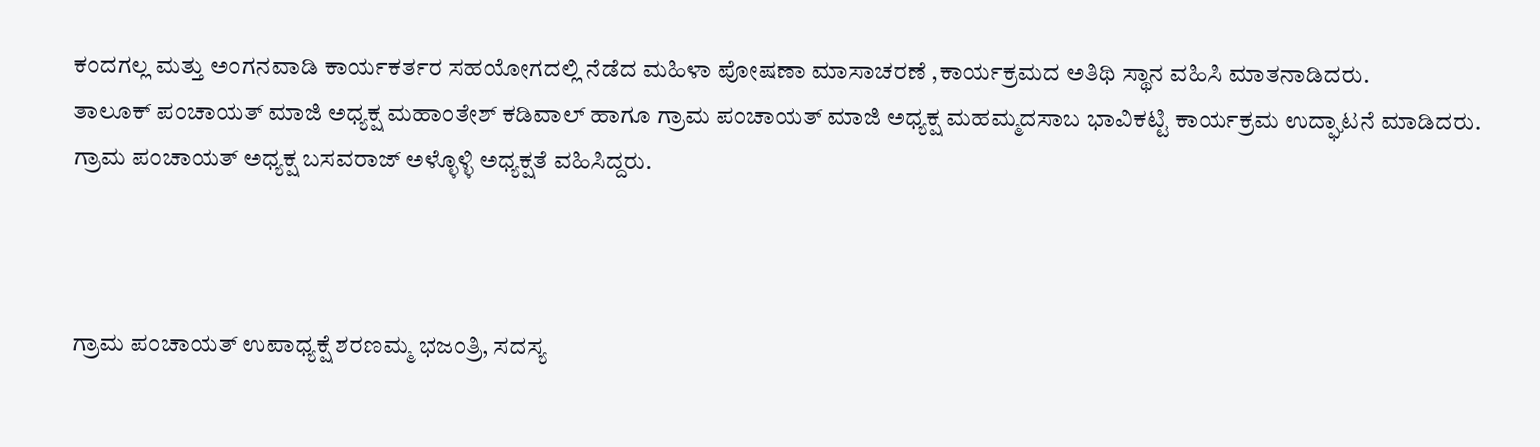ಕಂದಗಲ್ಲ ಮತ್ತು ಅಂಗನವಾಡಿ ಕಾರ್ಯಕರ್ತರ ಸಹಯೋಗದಲ್ಲಿ ನೆಡೆದ ಮಹಿಳಾ ಪೋಷಣಾ ಮಾಸಾಚರಣೆ ,ಕಾರ್ಯಕ್ರಮದ ಅತಿಥಿ ಸ್ಥಾನ ವಹಿಸಿ ಮಾತನಾಡಿದರು.
ತಾಲೂಕ್ ಪಂಚಾಯತ್ ಮಾಜಿ ಅಧ್ಯಕ್ಷ ಮಹಾಂತೇಶ್ ಕಡಿವಾಲ್ ಹಾಗೂ ಗ್ರಾಮ ಪಂಚಾಯತ್ ಮಾಜಿ ಅಧ್ಯಕ್ಷ ಮಹಮ್ಮದಸಾಬ ಭಾವಿಕಟ್ಟಿ ಕಾರ್ಯಕ್ರಮ ಉದ್ಘಾಟನೆ ಮಾಡಿದರು. ಗ್ರಾಮ ಪಂಚಾಯತ್ ಅಧ್ಯಕ್ಷ ಬಸವರಾಜ್ ಅಳ್ಳೊಳ್ಳಿ ಅಧ್ಯಕ್ಷತೆ ವಹಿಸಿದ್ದರು.



ಗ್ರಾಮ ಪಂಚಾಯತ್ ಉಪಾಧ್ಯಕ್ಷೆ ಶರಣಮ್ಮ ಭಜಂತ್ರಿ, ಸದಸ್ಯ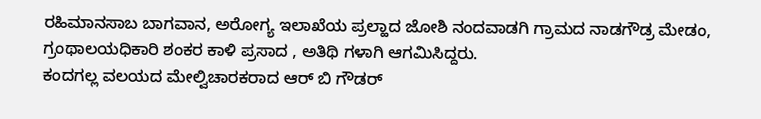ರಹಿಮಾನಸಾಬ ಬಾಗವಾನ, ಅರೋಗ್ಯ ಇಲಾಖೆಯ ಪ್ರಲ್ಹಾದ ಜೋಶಿ ನಂದವಾಡಗಿ ಗ್ರಾಮದ ನಾಡಗೌಡ್ರ ಮೇಡಂ, ಗ್ರಂಥಾಲಯಧಿಕಾರಿ ಶಂಕರ ಕಾಳಿ ಪ್ರಸಾದ , ಅತಿಥಿ ಗಳಾಗಿ ಆಗಮಿಸಿದ್ದರು.
ಕಂದಗಲ್ಲ ವಲಯದ ಮೇಲ್ವಿಚಾರಕರಾದ ಆರ್ ಬಿ ಗೌಡರ್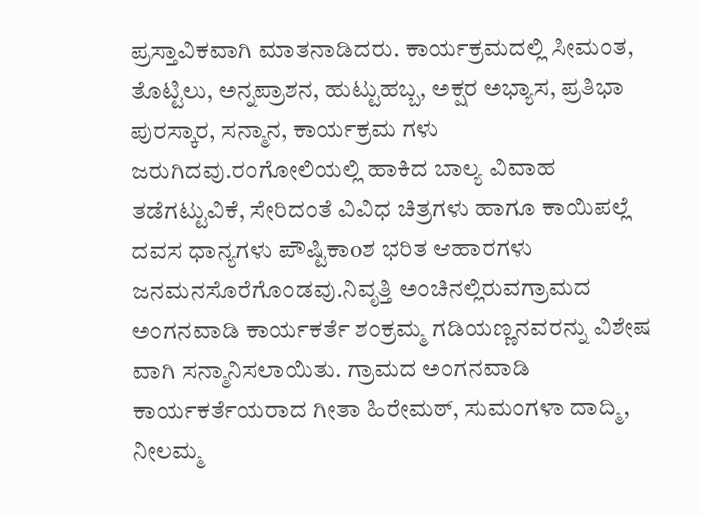ಪ್ರಸ್ತಾವಿಕವಾಗಿ ಮಾತನಾಡಿದರು. ಕಾರ್ಯಕ್ರಮದಲ್ಲಿ ಸೀಮಂತ, ತೊಟ್ಟಿಲು, ಅನ್ನಪ್ರಾಶನ, ಹುಟ್ಟುಹಬ್ಬ, ಅಕ್ಷರ ಅಭ್ಯಾಸ, ಪ್ರತಿಭಾ ಪುರಸ್ಕಾರ, ಸನ್ಮಾನ, ಕಾರ್ಯಕ್ರಮ ಗಳು ಜರುಗಿದವು.ರಂಗೋಲಿಯಲ್ಲಿ ಹಾಕಿದ ಬಾಲ್ಯ ವಿವಾಹ ತಡೆಗಟ್ಟುವಿಕೆ, ಸೇರಿದಂತೆ ವಿವಿಧ ಚಿತ್ರಗಳು ಹಾಗೂ ಕಾಯಿಪಲ್ಲೆ ದವಸ ಧಾನ್ಯಗಳು ಪೌಷ್ಟಿಕಾoಶ ಭರಿತ ಆಹಾರಗಳು ಜನಮನಸೊರೆಗೊಂಡವು.ನಿವೃತ್ತಿ ಅಂಚಿನಲ್ಲಿರುವಗ್ರಾಮದ ಅಂಗನವಾಡಿ ಕಾರ್ಯಕರ್ತೆ ಶಂಕ್ರಮ್ಮ ಗಡಿಯಣ್ಣನವರನ್ನು ವಿಶೇಷ ವಾಗಿ ಸನ್ಮಾನಿಸಲಾಯಿತು. ಗ್ರಾಮದ ಅಂಗನವಾಡಿ ಕಾರ್ಯಕರ್ತೆಯರಾದ ಗೀತಾ ಹಿರೇಮಠ್, ಸುಮಂಗಳಾ ದಾದ್ಮಿ, ನೀಲಮ್ಮ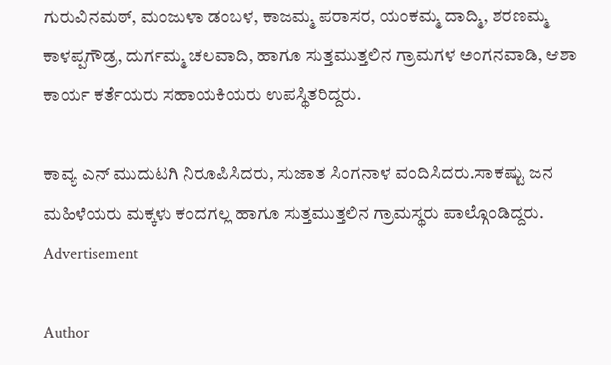ಗುರುವಿನಮಠ್, ಮಂಜುಳಾ ಡಂಬಳ, ಕಾಜಮ್ಮ ಪರಾಸರ, ಯಂಕಮ್ಮ ದಾದ್ಮಿ, ಶರಣಮ್ಮ ಕಾಳಪ್ಪಗೌಡ್ರ, ದುರ್ಗಮ್ಮ ಚಲವಾದಿ, ಹಾಗೂ ಸುತ್ತಮುತ್ತಲಿನ ಗ್ರಾಮಗಳ ಅಂಗನವಾಡಿ, ಆಶಾ ಕಾರ್ಯ ಕರ್ತೆಯರು ಸಹಾಯಕಿಯರು ಉಪಸ್ಥಿತರಿದ್ದರು.

ಕಾವ್ಯ ಎನ್ ಮುದುಟಗಿ ನಿರೂಪಿಸಿದರು, ಸುಜಾತ ಸಿಂಗನಾಳ ವಂದಿಸಿದರು.ಸಾಕಷ್ಟು ಜನ ಮಹಿಳೆಯರು ಮಕ್ಕಳು ಕಂದಗಲ್ಲ ಹಾಗೂ ಸುತ್ತಮುತ್ತಲಿನ ಗ್ರಾಮಸ್ಥರು ಪಾಲ್ಗೊಂಡಿದ್ದರು.
Advertisement

Author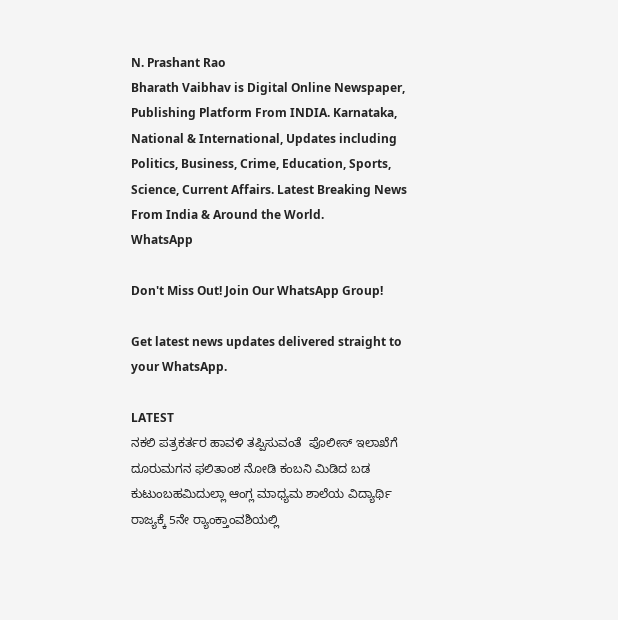N. Prashant Rao
Bharath Vaibhav is Digital Online Newspaper, Publishing Platform From INDIA. Karnataka, National & International, Updates including Politics, Business, Crime, Education, Sports, Science, Current Affairs. Latest Breaking News From India & Around the World.
WhatsApp

Don't Miss Out! Join Our WhatsApp Group!

Get latest news updates delivered straight to your WhatsApp.

LATEST
ನಕಲಿ ಪತ್ರಕರ್ತರ ಹಾವಳಿ ತಪ್ಪಿಸುವಂತೆ  ಪೊಲೀಸ್ ಇಲಾಖೆಗೆ ದೂರುಮಗನ ಫಲಿತಾಂಶ ನೋಡಿ ಕಂಬನಿ ಮಿಡಿದ ಬಡ ಕುಟುಂಬಹಮಿದುಲ್ಲಾ ಆಂಗ್ಲ ಮಾಧ್ಯಮ ಶಾಲೆಯ ವಿದ್ಯಾರ್ಥಿ ರಾಜ್ಯಕ್ಕೆ 5ನೇ ರ್‍ಯಾಂಕ್ತಾಂವಶಿಯಲ್ಲಿ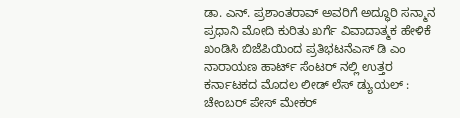ಡಾ. ಎನ್. ಪ್ರಶಾಂತರಾವ್ ಅವರಿಗೆ ಅದ್ಧೂರಿ ಸನ್ಮಾನ ಪ್ರಧಾನಿ ಮೋದಿ ಕುರಿತು ಖರ್ಗೆ ವಿವಾದಾತ್ಮಕ ಹೇಳಿಕೆ ಖಂಡಿಸಿ ಬಿಜೆಪಿಯಿಂದ ಪ್ರತಿಭಟನೆಎಸ್ ಡಿ ಎಂ ನಾರಾಯಣ ಹಾರ್ಟ್ ಸೆಂಟರ್ ನಲ್ಲಿ ಉತ್ತರ ಕರ್ನಾಟಕದ ಮೊದಲ ಲೀಡ್ ಲೆಸ್ ಡ್ಯುಯಲ್ : ಚೇಂಬರ್ ಪೇಸ್ ಮೇಕರ್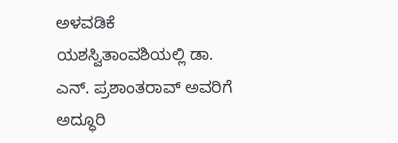ಅಳವಡಿಕೆ ಯಶಸ್ವಿತಾಂವಶಿಯಲ್ಲಿ ಡಾ. ಎನ್. ಪ್ರಶಾಂತರಾವ್ ಅವರಿಗೆ ಅದ್ಧೂರಿ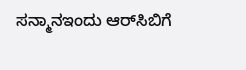ಸನ್ಮಾನಇಂದು ಆರ್‌ಸಿಬಿಗೆ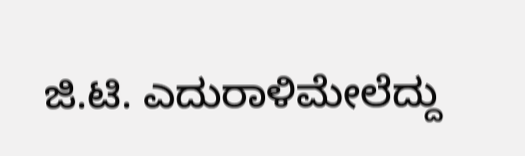ಜಿ.ಟಿ. ಎದುರಾಳಿಮೇಲೆದ್ದು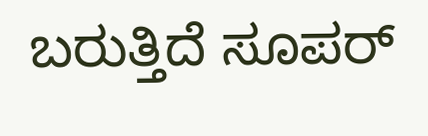ಬರುತ್ತಿದೆ ಸೂಪರ್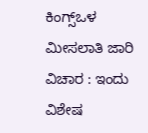ಕಿಂಗ್ಸ್ಒಳ ಮೀಸಲಾತಿ ಜಾರಿ ವಿಚಾರ : ಇಂದು ವಿಶೇಷ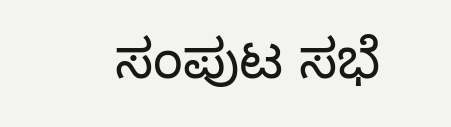ಸಂಪುಟ ಸಭೆ